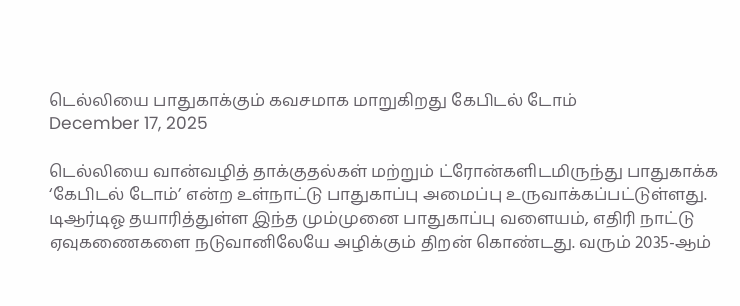டெல்லியை பாதுகாக்கும் கவசமாக மாறுகிறது கேபிடல் டோம்
December 17, 2025

டெல்லியை வான்வழித் தாக்குதல்கள் மற்றும் ட்ரோன்களிடமிருந்து பாதுகாக்க ‘கேபிடல் டோம்’ என்ற உள்நாட்டு பாதுகாப்பு அமைப்பு உருவாக்கப்பட்டுள்ளது. டிஆர்டிஓ தயாரித்துள்ள இந்த மும்முனை பாதுகாப்பு வளையம், எதிரி நாட்டு ஏவுகணைகளை நடுவானிலேயே அழிக்கும் திறன் கொண்டது. வரும் 2035-ஆம்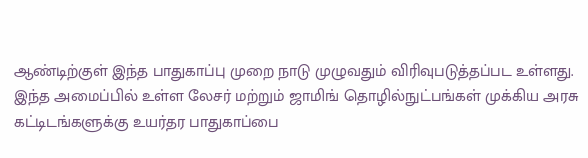ஆண்டிற்குள் இந்த பாதுகாப்பு முறை நாடு முழுவதும் விரிவுபடுத்தப்பட உள்ளது.
இந்த அமைப்பில் உள்ள லேசர் மற்றும் ஜாமிங் தொழில்நுட்பங்கள் முக்கிய அரசு கட்டிடங்களுக்கு உயர்தர பாதுகாப்பை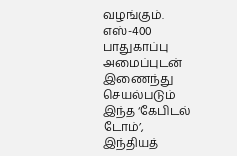வழங்கும். எஸ்-400 பாதுகாப்பு அமைப்புடன் இணைந்து செயல்படும் இந்த ‘கேபிடல் டோம்’, இந்தியத்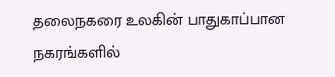தலைநகரை உலகின் பாதுகாப்பான நகரங்களில்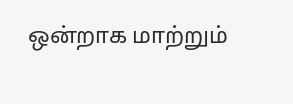ஒன்றாக மாற்றும்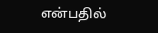என்பதில்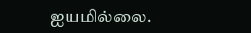ஐயமில்லை.